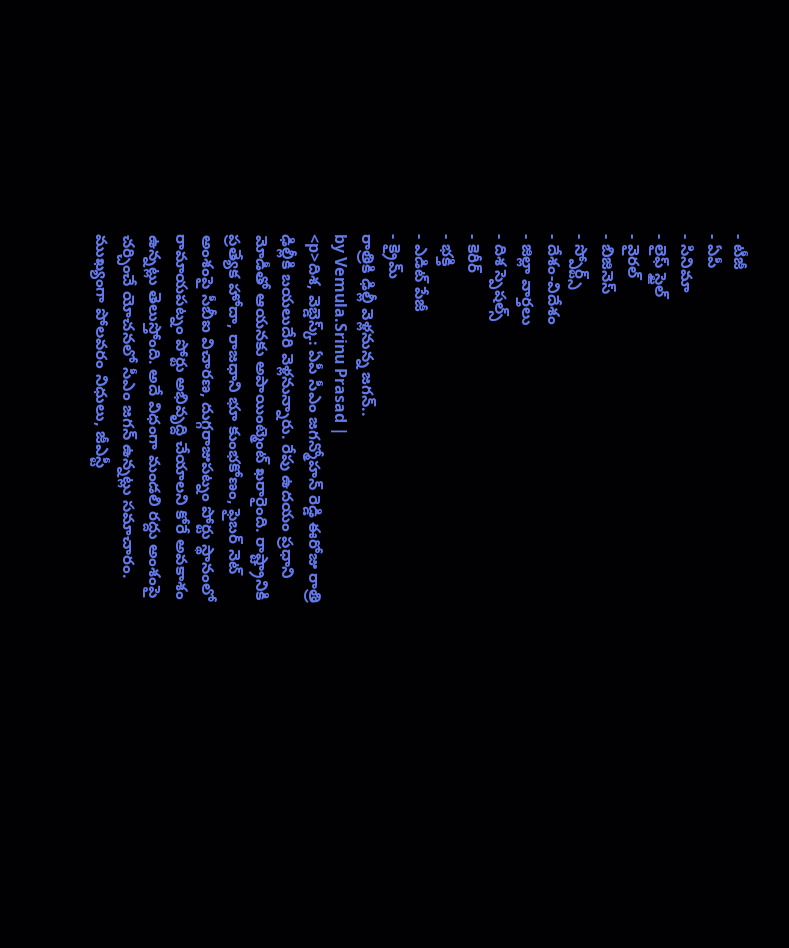- టీజీ
- ఏపీ
- సినిమా
- లైఫ్ స్టైల్
- వైరల్
- బిజినెస్
- స్పోర్ట్స్
- దేశం-విదేశం
- జిల్లా వార్తలు
- దిశ స్పెషల్స్
- కెరీర్
- భక్తి
- ఎడిట్ పేజీ
- క్రైమ్
రాత్రికి ఢిల్లీ వెళ్లనున్న జగన్..
by Vemula.Srinu Prasad |
<p>దిశ, వెబ్డెస్క్: ఏపీ సీఎం జగన్మోహన్ రెడ్డి ఈరోజు రాత్రి ఢిల్లీకి బయలుదేరి వెళ్లనున్నారు. రేపు ఉదయం ప్రధాని మోడీతో ఆయనకు అపాయింట్మెంట్ ఖరారైంది. రాష్ట్రానికి ప్రత్యేక హోదా, రాజధాని భూ కుంభకోణం, ఫైబర్ నెట్ అంశంపై సీబీఐ విచారణ, దుగ్గరాజుపట్నం పోర్టు స్థానంలో రామాయపట్నం పోర్టు అభివృద్ది చేయాలని కోరే అవకాశం ఉన్నట్లు తెలుస్తోంది. అదే విధంగా మండలి రద్దు అంశంపై చర్చించే యోచనలో సీఎం జగన్ ఉన్నట్లు సమాచారం. ముఖ్యంగా పోలవరం నిధులు, జీఎస్టీ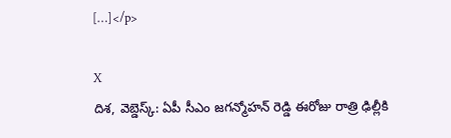[…]</p>

X
దిశ, వెబ్డెస్క్: ఏపీ సీఎం జగన్మోహన్ రెడ్డి ఈరోజు రాత్రి ఢిల్లీకి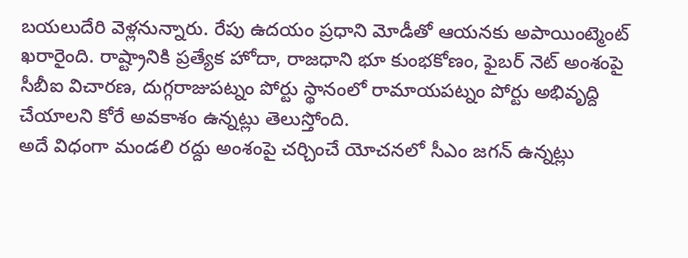బయలుదేరి వెళ్లనున్నారు. రేపు ఉదయం ప్రధాని మోడీతో ఆయనకు అపాయింట్మెంట్ ఖరారైంది. రాష్ట్రానికి ప్రత్యేక హోదా, రాజధాని భూ కుంభకోణం, ఫైబర్ నెట్ అంశంపై సీబీఐ విచారణ, దుగ్గరాజుపట్నం పోర్టు స్థానంలో రామాయపట్నం పోర్టు అభివృద్ది చేయాలని కోరే అవకాశం ఉన్నట్లు తెలుస్తోంది.
అదే విధంగా మండలి రద్దు అంశంపై చర్చించే యోచనలో సీఎం జగన్ ఉన్నట్లు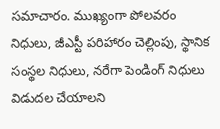సమాచారం. ముఖ్యంగా పోలవరం నిధులు, జీఎస్టీ పరిహారం చెల్లింపు, స్థానిక సంస్థల నిధులు, నరేగా పెండింగ్ నిధులు విడుదల చేయాలని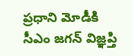ప్రధాని మోడీకి సీఎం జగన్ విజ్ఞప్తి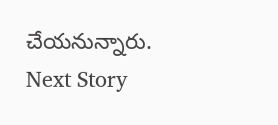చేయనున్నారు.
Next Story